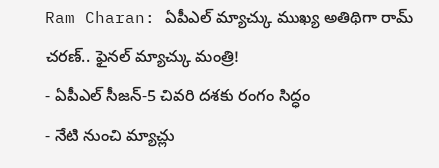Ram Charan: ఏపీఎల్ మ్యాచ్కు ముఖ్య అతిథిగా రామ్ చరణ్.. ఫైనల్ మ్యాచ్కు మంత్రి!
- ఏపీఎల్ సీజన్-5 చివరి దశకు రంగం సిద్ధం
- నేటి నుంచి మ్యాచ్లు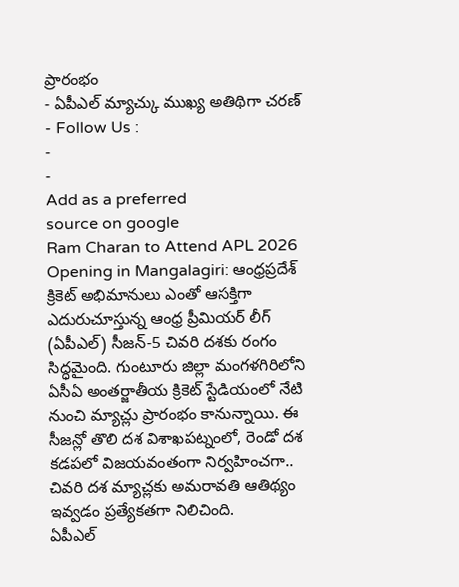ప్రారంభం
- ఏపీఎల్ మ్యాచ్కు ముఖ్య అతిథిగా చరణ్
- Follow Us :
-
-
Add as a preferred
source on google
Ram Charan to Attend APL 2026 Opening in Mangalagiri: ఆంధ్రప్రదేశ్ క్రికెట్ అభిమానులు ఎంతో ఆసక్తిగా ఎదురుచూస్తున్న ఆంధ్ర ప్రీమియర్ లీగ్ (ఏపీఎల్) సీజన్-5 చివరి దశకు రంగం సిద్ధమైంది. గుంటూరు జిల్లా మంగళగిరిలోని ఏసీఏ అంతర్జాతీయ క్రికెట్ స్టేడియంలో నేటి నుంచి మ్యాచ్లు ప్రారంభం కానున్నాయి. ఈ సీజన్లో తొలి దశ విశాఖపట్నంలో, రెండో దశ కడపలో విజయవంతంగా నిర్వహించగా.. చివరి దశ మ్యాచ్లకు అమరావతి ఆతిథ్యం ఇవ్వడం ప్రత్యేకతగా నిలిచింది.
ఏపీఎల్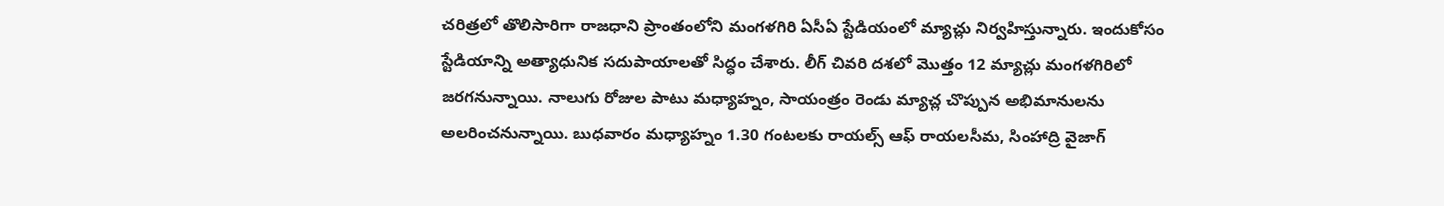చరిత్రలో తొలిసారిగా రాజధాని ప్రాంతంలోని మంగళగిరి ఏసీఏ స్టేడియంలో మ్యాచ్లు నిర్వహిస్తున్నారు. ఇందుకోసం స్టేడియాన్ని అత్యాధునిక సదుపాయాలతో సిద్ధం చేశారు. లీగ్ చివరి దశలో మొత్తం 12 మ్యాచ్లు మంగళగిరిలో జరగనున్నాయి. నాలుగు రోజుల పాటు మధ్యాహ్నం, సాయంత్రం రెండు మ్యాచ్ల చొప్పున అభిమానులను అలరించనున్నాయి. బుధవారం మధ్యాహ్నం 1.30 గంటలకు రాయల్స్ ఆఫ్ రాయలసీమ, సింహాద్రి వైజాగ్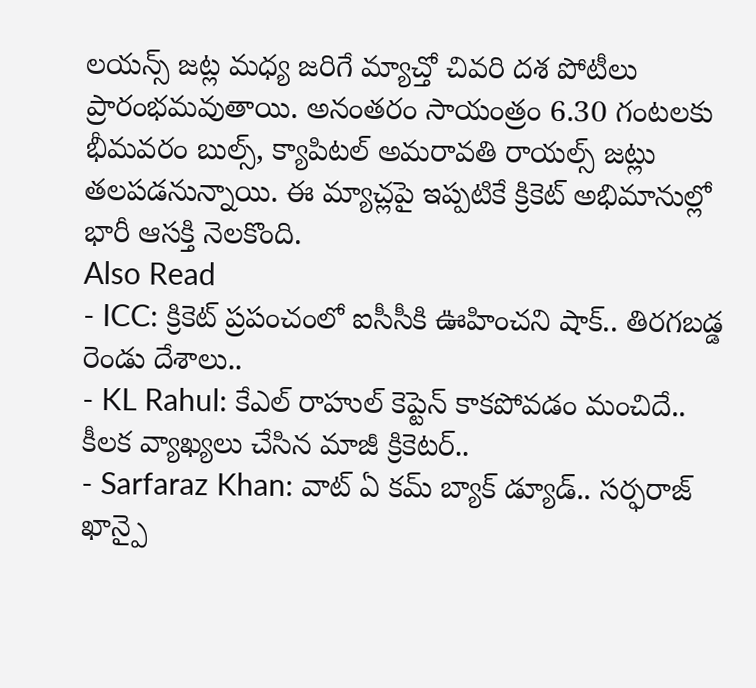లయన్స్ జట్ల మధ్య జరిగే మ్యాచ్తో చివరి దశ పోటీలు ప్రారంభమవుతాయి. అనంతరం సాయంత్రం 6.30 గంటలకు భీమవరం బుల్స్, క్యాపిటల్ అమరావతి రాయల్స్ జట్లు తలపడనున్నాయి. ఈ మ్యాచ్లపై ఇప్పటికే క్రికెట్ అభిమానుల్లో భారీ ఆసక్తి నెలకొంది.
Also Read
- ICC: క్రికెట్ ప్రపంచంలో ఐసీసీకి ఊహించని షాక్.. తిరగబడ్డ రెండు దేశాలు..
- KL Rahul: కేఎల్ రాహుల్ కెప్టెన్ కాకపోవడం మంచిదే.. కీలక వ్యాఖ్యలు చేసిన మాజీ క్రికెటర్..
- Sarfaraz Khan: వాట్ ఏ కమ్ బ్యాక్ డ్యూడ్.. సర్ఫరాజ్ ఖాన్పై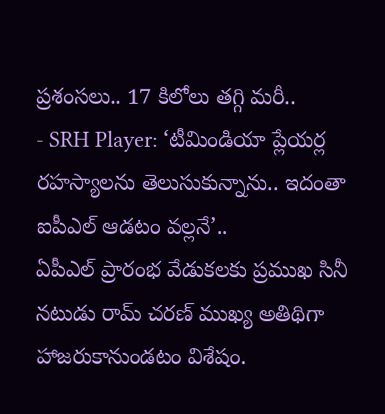ప్రశంసలు.. 17 కిలోలు తగ్గి మరీ..
- SRH Player: ‘టీమిండియా ప్లేయర్ల రహస్యాలను తెలుసుకున్నాను.. ఇదంతా ఐపీఎల్ ఆడటం వల్లనే’..
ఏపీఎల్ ప్రారంభ వేడుకలకు ప్రముఖ సినీ నటుడు రామ్ చరణ్ ముఖ్య అతిథిగా హాజరుకానుండటం విశేషం.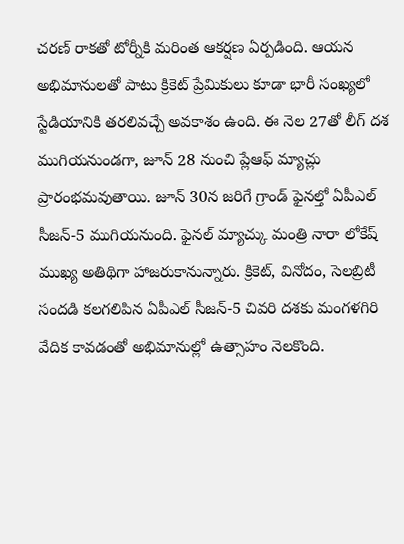చరణ్ రాకతో టోర్నీకి మరింత ఆకర్షణ ఏర్పడింది. ఆయన అభిమానులతో పాటు క్రికెట్ ప్రేమికులు కూడా భారీ సంఖ్యలో స్టేడియానికి తరలివచ్చే అవకాశం ఉంది. ఈ నెల 27తో లీగ్ దశ ముగియనుండగా, జూన్ 28 నుంచి ప్లేఆఫ్ మ్యాచ్లు ప్రారంభమవుతాయి. జూన్ 30న జరిగే గ్రాండ్ ఫైనల్తో ఏపీఎల్ సీజన్-5 ముగియనుంది. ఫైనల్ మ్యాచ్కు మంత్రి నారా లోకేష్ ముఖ్య అతిథిగా హాజరుకానున్నారు. క్రికెట్, వినోదం, సెలబ్రిటీ సందడి కలగలిపిన ఏపీఎల్ సీజన్-5 చివరి దశకు మంగళగిరి వేదిక కావడంతో అభిమానుల్లో ఉత్సాహం నెలకొంది.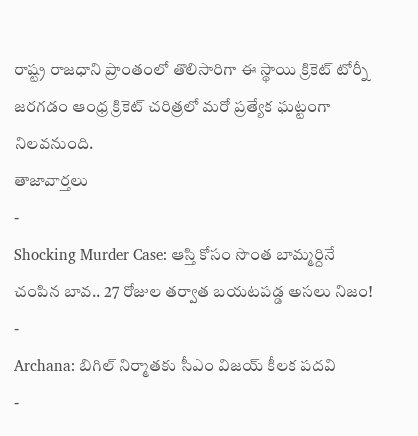రాష్ట్ర రాజధాని ప్రాంతంలో తొలిసారిగా ఈ స్థాయి క్రికెట్ టోర్నీ జరగడం ఆంధ్ర క్రికెట్ చరిత్రలో మరో ప్రత్యేక ఘట్టంగా నిలవనుంది.
తాజావార్తలు
-
Shocking Murder Case: ఆస్తి కోసం సొంత బామ్మర్దినే చంపిన బావ.. 27 రోజుల తర్వాత బయటపడ్డ అసలు నిజం!
-
Archana: బిగిల్ నిర్మాతకు సీఎం విజయ్ కీలక పదవి
-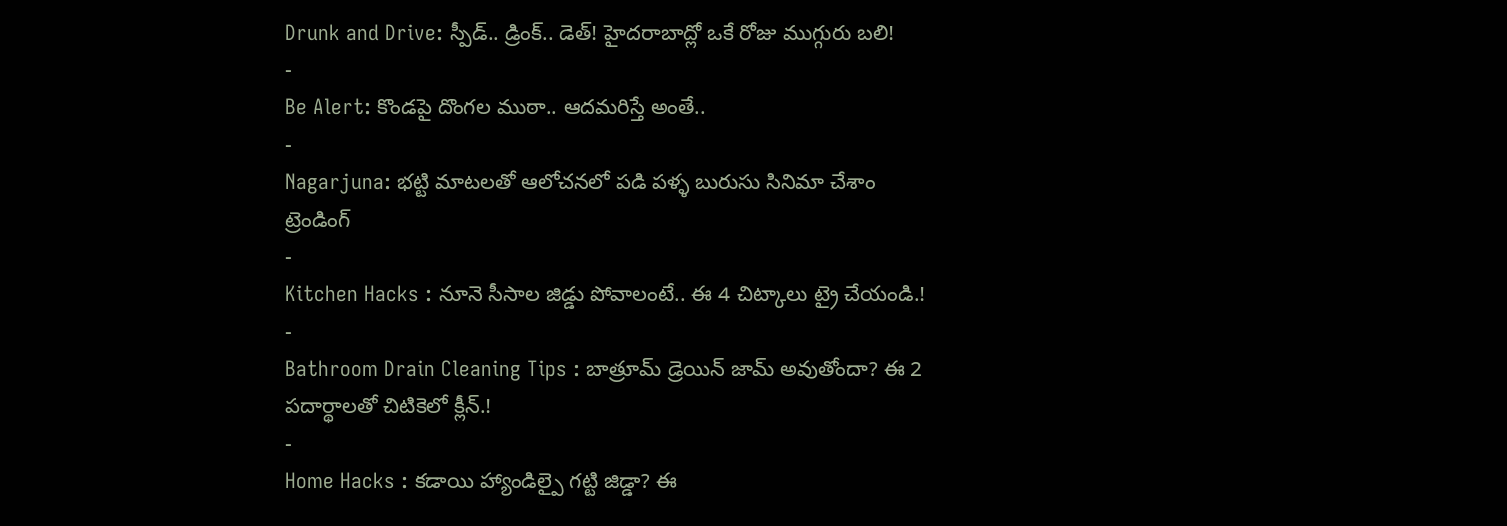Drunk and Drive: స్పీడ్.. డ్రింక్.. డెత్! హైదరాబాద్లో ఒకే రోజు ముగ్గురు బలి!
-
Be Alert: కొండపై దొంగల ముఠా.. ఆదమరిస్తే అంతే..
-
Nagarjuna: భట్టి మాటలతో ఆలోచనలో పడి పళ్ళ బురుసు సినిమా చేశాం
ట్రెండింగ్
-
Kitchen Hacks : నూనె సీసాల జిడ్డు పోవాలంటే.. ఈ 4 చిట్కాలు ట్రై చేయండి.!
-
Bathroom Drain Cleaning Tips : బాత్రూమ్ డ్రెయిన్ జామ్ అవుతోందా? ఈ 2 పదార్థాలతో చిటికెలో క్లీన్.!
-
Home Hacks : కడాయి హ్యాండిల్పై గట్టి జిడ్డా? ఈ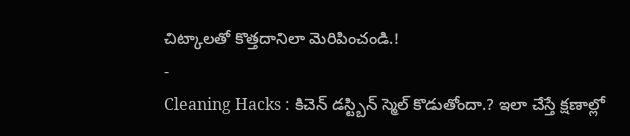చిట్కాలతో కొత్తదానిలా మెరిపించండి.!
-
Cleaning Hacks : కిచెన్ డస్ట్బిన్ స్మెల్ కొడుతోందా.? ఇలా చేస్తే క్షణాల్లో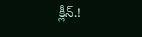క్లీన్.!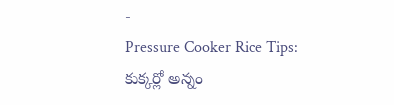-
Pressure Cooker Rice Tips: కుక్కర్లో అన్నం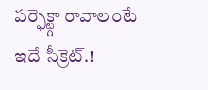పర్ఫెక్ట్గా రావాలంటే ఇదే సీక్రెట్.!